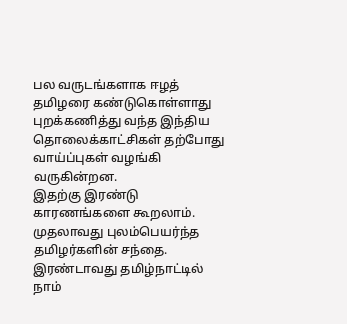பல வருடங்களாக ஈழத் தமிழரை கண்டுகொள்ளாது புறக்கணித்து வந்த இந்திய தொலைக்காட்சிகள் தற்போது வாய்ப்புகள் வழங்கி வருகின்றன.
இதற்கு இரண்டு காரணங்களை கூறலாம். முதலாவது புலம்பெயர்ந்த தமிழர்களின் சந்தை. இரண்டாவது தமிழ்நாட்டில் நாம்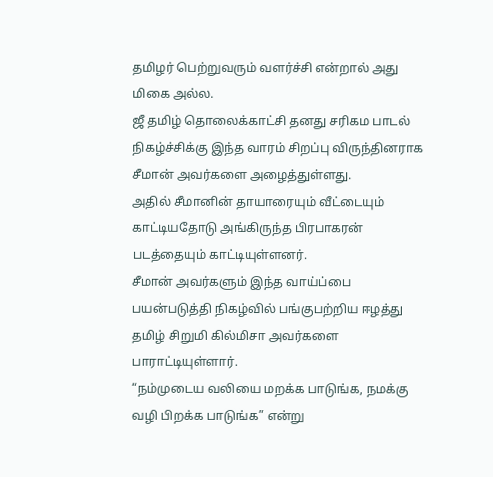தமிழர் பெற்றுவரும் வளர்ச்சி என்றால் அது மிகை அல்ல.
ஜீ தமிழ் தொலைக்காட்சி தனது சரிகம பாடல் நிகழ்ச்சிக்கு இந்த வாரம் சிறப்பு விருந்தினராக சீமான் அவர்களை அழைத்துள்ளது.
அதில் சீமானின் தாயாரையும் வீட்டையும் காட்டியதோடு அங்கிருந்த பிரபாகரன் படத்தையும் காட்டியுள்ளனர்.
சீமான் அவர்களும் இந்த வாய்ப்பை பயன்படுத்தி நிகழ்வில் பங்குபற்றிய ஈழத்து தமிழ் சிறுமி கில்மிசா அவர்களை பாராட்டியுள்ளார்.
“நம்முடைய வலியை மறக்க பாடுங்க, நமக்கு வழி பிறக்க பாடுங்க” என்று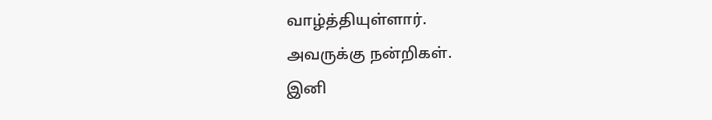வாழ்த்தியுள்ளார்.
அவருக்கு நன்றிகள்.
இனி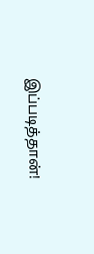இப்படித்தான்!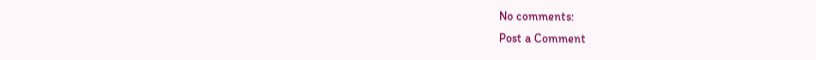No comments:
Post a Comment